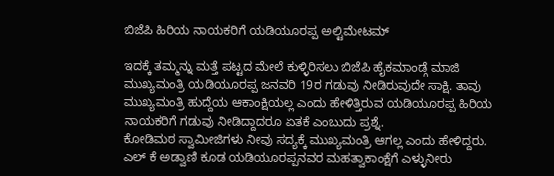ಬಿಜೆಪಿ ಹಿರಿಯ ನಾಯಕರಿಗೆ ಯಡಿಯೂರಪ್ಪ ಅಲ್ಟಿಮೇಟಮ್

ಇದಕ್ಕೆ ತಮ್ಮನ್ನು ಮತ್ತೆ ಪಟ್ಟದ ಮೇಲೆ ಕುಳ್ಳಿರಿಸಲು ಬಿಜೆಪಿ ಹೈಕಮಾಂಡ್ಗೆ ಮಾಜಿ ಮುಖ್ಯಮಂತ್ರಿ ಯಡಿಯೂರಪ್ಪ ಜನವರಿ 19ರ ಗಡುವು ನೀಡಿರುವುದೇ ಸಾಕ್ಷಿ. ತಾವು ಮುಖ್ಯಮಂತ್ರಿ ಹುದ್ದೆಯ ಆಕಾಂಕ್ಷಿಯಲ್ಲ ಎಂದು ಹೇಳಿತ್ತಿರುವ ಯಡಿಯೂರಪ್ಪ ಹಿರಿಯ ನಾಯಕರಿಗೆ ಗಡುವು ನೀಡಿದ್ದಾದರೂ ಏತಕೆ ಎಂಬುದು ಪ್ರಶ್ನೆ.
ಕೋಡಿಮಠ ಸ್ವಾಮೀಜಿಗಳು ನೀವು ಸದ್ಯಕ್ಕೆ ಮುಖ್ಯಮಂತ್ರಿ ಆಗಲ್ಲ ಎಂದು ಹೇಳಿದ್ದರು. ಎಲ್ ಕೆ ಅಡ್ವಾಣಿ ಕೂಡ ಯಡಿಯೂರಪ್ಪನವರ ಮಹತ್ವಾಕಾಂಕ್ಷೆಗೆ ಎಳ್ಳುನೀರು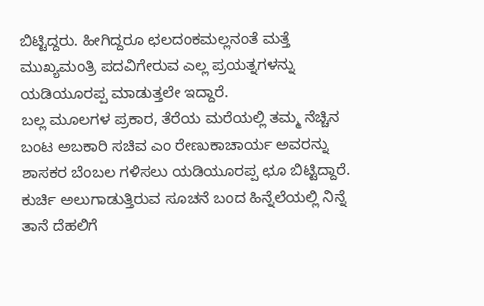ಬಿಟ್ಟಿದ್ದರು. ಹೀಗಿದ್ದರೂ ಛಲದಂಕಮಲ್ಲನಂತೆ ಮತ್ತೆ ಮುಖ್ಯಮಂತ್ರಿ ಪದವಿಗೇರುವ ಎಲ್ಲ ಪ್ರಯತ್ನಗಳನ್ನು ಯಡಿಯೂರಪ್ಪ ಮಾಡುತ್ತಲೇ ಇದ್ದಾರೆ.
ಬಲ್ಲ ಮೂಲಗಳ ಪ್ರಕಾರ, ತೆರೆಯ ಮರೆಯಲ್ಲಿ ತಮ್ಮ ನೆಚ್ಚಿನ ಬಂಟ ಅಬಕಾರಿ ಸಚಿವ ಎಂ ರೇಣುಕಾಚಾರ್ಯ ಅವರನ್ನು ಶಾಸಕರ ಬೆಂಬಲ ಗಳಿಸಲು ಯಡಿಯೂರಪ್ಪ ಛೂ ಬಿಟ್ಟಿದ್ದಾರೆ. ಕುರ್ಚಿ ಅಲುಗಾಡುತ್ತಿರುವ ಸೂಚನೆ ಬಂದ ಹಿನ್ನೆಲೆಯಲ್ಲಿ ನಿನ್ನೆ ತಾನೆ ದೆಹಲಿಗೆ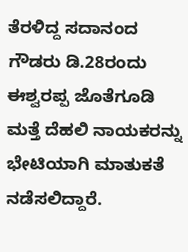ತೆರಳಿದ್ದ ಸದಾನಂದ ಗೌಡರು ಡಿ.28ರಂದು ಈಶ್ವರಪ್ಪ ಜೊತೆಗೂಡಿ ಮತ್ತೆ ದೆಹಲಿ ನಾಯಕರನ್ನು ಭೇಟಿಯಾಗಿ ಮಾತುಕತೆ ನಡೆಸಲಿದ್ದಾರೆ.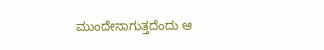ಮುಂದೇನಾಗುತ್ತದೆಂದು ಆ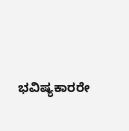ಭವಿಷ್ಯಕಾರರೇ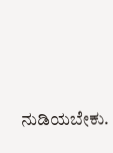ನುಡಿಯಬೇಕು.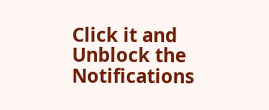Click it and Unblock the Notifications